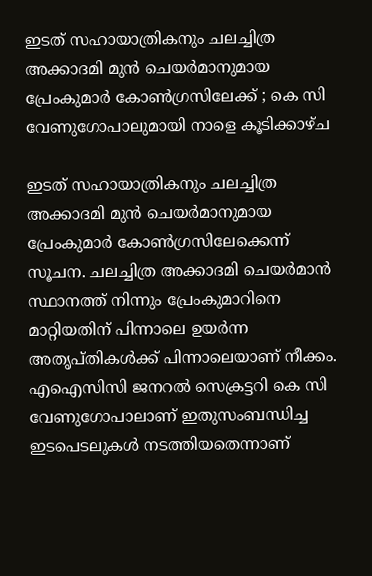ഇടത് സഹായാത്രികനും ചലച്ചിത്ര അക്കാദമി മുന്‍ ചെയര്‍മാനുമായ പ്രേംകുമാര്‍ കോണ്‍ഗ്രസിലേക്ക് ; കെ സി വേണുഗോപാലുമായി നാളെ കൂടിക്കാഴ്ച

ഇടത് സഹായാത്രികനും ചലച്ചിത്ര അക്കാദമി മുന്‍ ചെയര്‍മാനുമായ പ്രേംകുമാര്‍ കോണ്‍ഗ്രസിലേക്കെന്ന് സൂചന. ചലച്ചിത്ര അക്കാദമി ചെയര്‍മാന്‍ സ്ഥാനത്ത് നിന്നും പ്രേംകുമാറിനെ മാറ്റിയതിന് പിന്നാലെ ഉയര്‍ന്ന അതൃപ്തികള്‍ക്ക് പിന്നാലെയാണ് നീക്കം. എഐസിസി ജനറല്‍ സെക്രട്ടറി കെ സി വേണുഗോപാലാണ് ഇതുസംബന്ധിച്ച ഇടപെടലുകൾ നടത്തിയതെന്നാണ്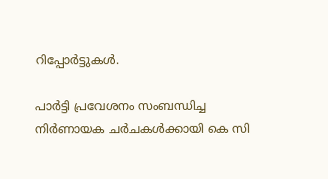റിപ്പോർട്ടുകൾ.

പാര്‍ട്ടി പ്രവേശനം സംബന്ധിച്ച നിര്‍ണായക ചര്‍ചകള്‍ക്കായി കെ സി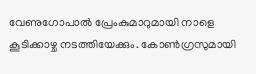വേണുഗോപാല്‍ പ്രേംകുമാറുമായി നാളെ കൂടിക്കാഴ്ച നടത്തിയേക്കും. കോണ്‍ഗ്രസുമായി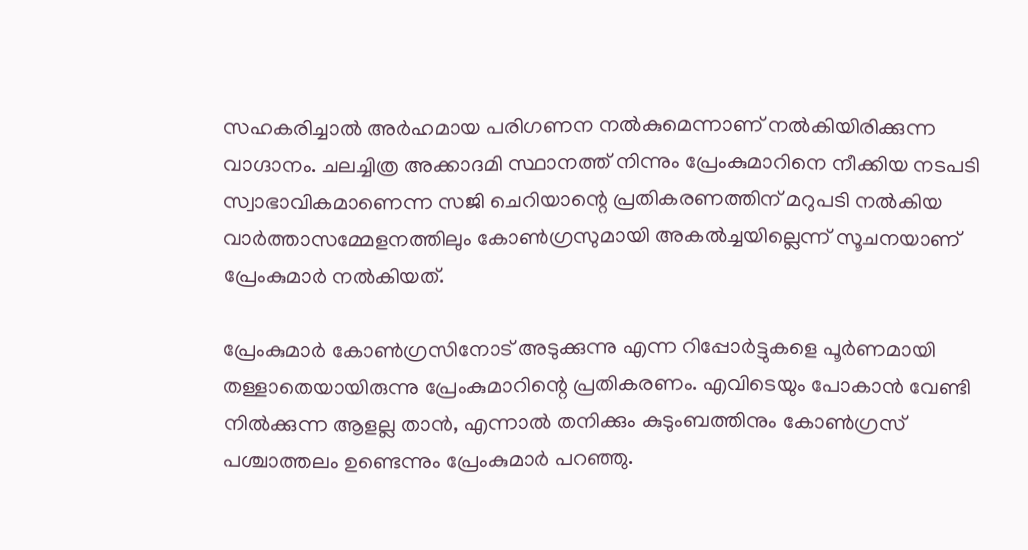സഹകരിച്ചാല്‍ അര്‍ഹമായ പരിഗണന നല്‍കുമെന്നാണ് നല്‍കിയിരിക്കുന്ന വാഗ്ദാനം. ചലച്ചിത്ര അക്കാദമി സ്ഥാനത്ത് നിന്നും പ്രേംകുമാറിനെ നീക്കിയ നടപടി സ്വാഭാവികമാണെന്ന സജി ചെറിയാന്റെ പ്രതികരണത്തിന് മറുപടി നല്‍കിയ വാര്‍ത്താസമ്മേളനത്തിലും കോണ്‍ഗ്രസുമായി അകല്‍ച്ചയില്ലെന്ന് സൂചനയാണ് പ്രേംകുമാര്‍ നല്‍കിയത്.

പ്രേംകുമാര്‍ കോണ്‍ഗ്രസിനോട് അടുക്കുന്നു എന്ന റിപ്പോര്‍ട്ടുകളെ പൂര്‍ണമായി തള്ളാതെയായിരുന്നു പ്രേംകുമാറിന്റെ പ്രതികരണം. എവിടെയും പോകാന്‍ വേണ്ടി നില്‍ക്കുന്ന ആളല്ല താന്‍, എന്നാല്‍ തനിക്കും കുടുംബത്തിനും കോണ്‍ഗ്രസ് പശ്ചാത്തലം ഉണ്ടെന്നും പ്രേംകുമാര്‍ പറഞ്ഞു.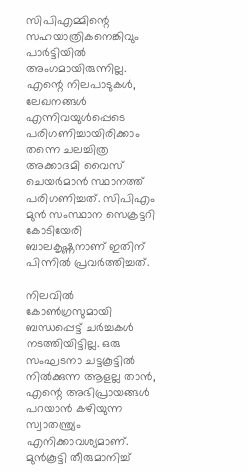സിപിഎമ്മിന്റെ സഹയാത്രികനെങ്കിവും പാര്‍ട്ടിയില്‍ അംഗമായിരുന്നില്ല. എന്റെ നിലപാടുകള്‍, ലേഖനങ്ങള്‍ എന്നിവയുള്‍പ്പെടെ പരിഗണിച്ചായിരിക്കാം തന്നെ ചലച്ചിത്ര അക്കാദമി വൈസ് ചെയര്‍മാന്‍ സ്ഥാനത്ത് പരിഗണിച്ചത്. സിപിഎം മുന്‍ സംസ്ഥാന സെക്രട്ടറി കോടിയേരി ബാലകൃഷ്ണനാണ് ഇതിന് പിന്നില്‍ പ്രവര്‍ത്തിച്ചത്.

നിലവില്‍ കോണ്‍ഗ്രസുമായി ബന്ധപ്പെട്ട് ചര്‍ച്ചകള്‍ നടത്തിയിട്ടില്ല. ഒരു സംഘടനാ ചട്ടകൂട്ടില്‍ നില്‍ക്കുന്ന ആളല്ല താന്‍, എന്റെ അഭിപ്രായങ്ങള്‍ പറയാന്‍ കഴിയുന്ന സ്വാതന്ത്ര്യം എനിക്കാവശ്യമാണ്. മുന്‍കൂട്ടി തീരുമാനിച്ച്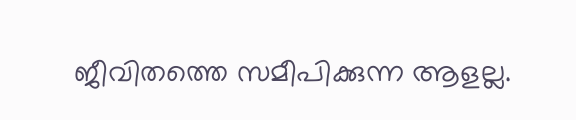ജീവിതത്തെ സമീപിക്കുന്ന ആളല്ല.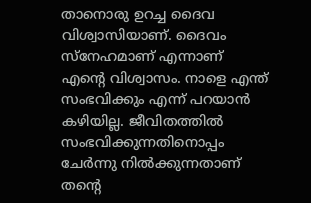താനൊരു ഉറച്ച ദൈവ വിശ്വാസിയാണ്. ദൈവം സ്‌നേഹമാണ് എന്നാണ് എന്റെ വിശ്വാസം. നാളെ എന്ത് സംഭവിക്കും എന്ന് പറയാന്‍ കഴിയില്ല. ജീവിതത്തില്‍ സംഭവിക്കുന്നതിനൊപ്പം ചേര്‍ന്നു നില്‍ക്കുന്നതാണ് തന്റെ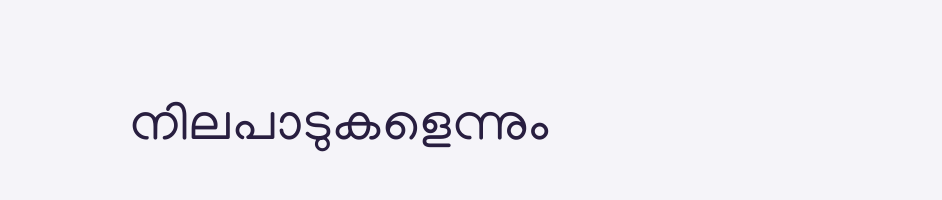നിലപാടുകളെന്നും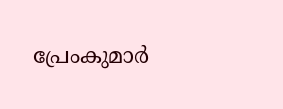പ്രേംകുമാര്‍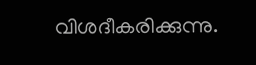വിശദീകരിക്കുന്നു.